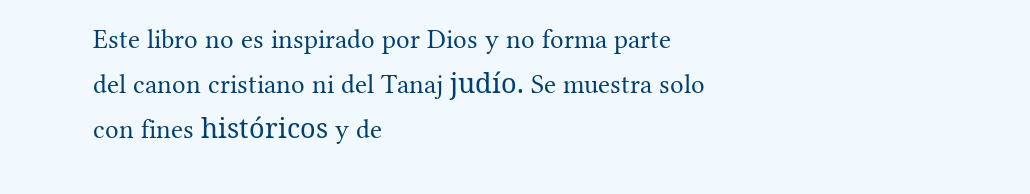Este libro no es inspirado por Dios y no forma parte del canon cristiano ni del Tanaj judío. Se muestra solo con fines históricos y de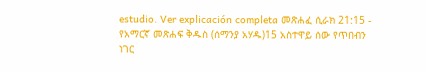estudio. Ver explicación completa መጽሐፈ ሲራክ 21:15 - የአማርኛ መጽሐፍ ቅዱስ (ሰማንያ አሃዱ)15 አስተዋይ ሰው የጥበብን ነገር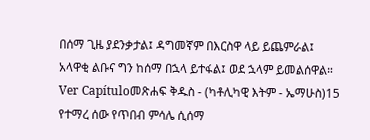በሰማ ጊዜ ያደንቃታል፤ ዳግመኛም በእርስዋ ላይ ይጨምራል፤ አላዋቂ ልቡና ግን ከሰማ በኋላ ይተፋል፤ ወደ ኋላም ይመልሰዋል። Ver Capítuloመጽሐፍ ቅዱስ - (ካቶሊካዊ እትም - ኤማሁስ)15 የተማረ ሰው የጥበብ ምሳሌ ሲሰማ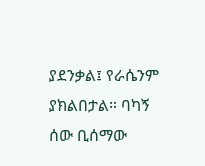ያደንቃል፤ የራሴንም ያክልበታል። ባካኝ ሰው ቢሰማው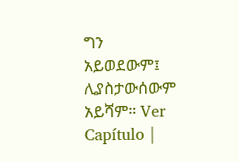ግን አይወደውም፤ ሊያስታውሰውም አይሻም። Ver Capítulo |